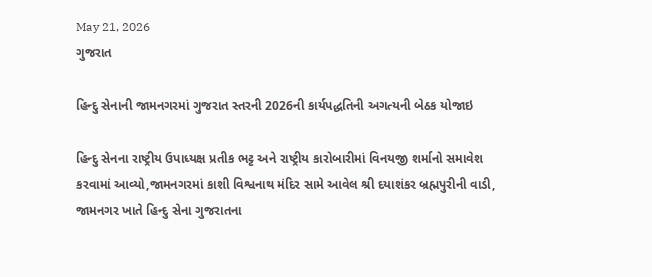May 21, 2026
ગુજરાત

હિન્દુ સેનાની જામનગરમાં ગુજરાત સ્તરની 2026ની કાર્યપદ્ધતિની અગત્યની બેઠક યોજાઇ

હિન્દુ સેનના રાષ્ટ્રીય ઉપાધ્યક્ષ પ્રતીક ભટ્ટ અને રાષ્ટ્રીય કારોબારીમાં વિનયજી શર્માનો સમાવેશ કરવામાં આવ્યો,જામનગરમાં કાશી વિશ્વનાથ મંદિર સામે આવેલ શ્રી દયાશંકર બ્રહ્મપુરીની વાડી, જામનગર ખાતે હિન્દુ સેના ગુજરાતના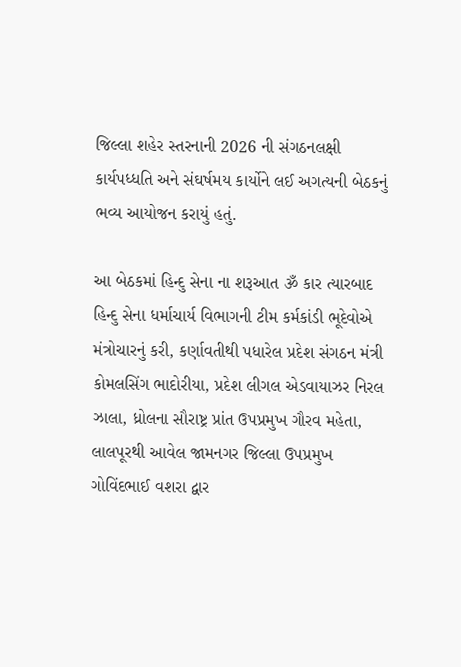જિલ્લા શહેર સ્તરનાની 2026 ની સંગઠનલક્ષી કાર્યપધ્ધતિ અને સંઘર્ષમય કાર્યોને લઈ અગત્યની બેઠકનું ભવ્ય આયોજન કરાયું હતું.

આ બેઠકમાં હિન્દુ સેના ના શરૂઆત ૐ કાર ત્યારબાદ હિન્દુ સેના ધર્માચાર્ય વિભાગની ટીમ કર્મકાંડી ભૂદેવોએ મંત્રોચારનું કરી, કર્ણાવતીથી પધારેલ પ્રદેશ સંગઠન મંત્રી કોમલસિંગ ભાદોરીયા, પ્રદેશ લીગલ એડવાયાઝર નિરલ ઝાલા, ધ્રોલના સૌરાષ્ટ્ર પ્રાંત ઉપપ્રમુખ ગૌરવ મહેતા, લાલપૂરથી આવેલ જામનગર જિલ્લા ઉપપ્રમુખ ગોવિંદભાઈ વશરા દ્વાર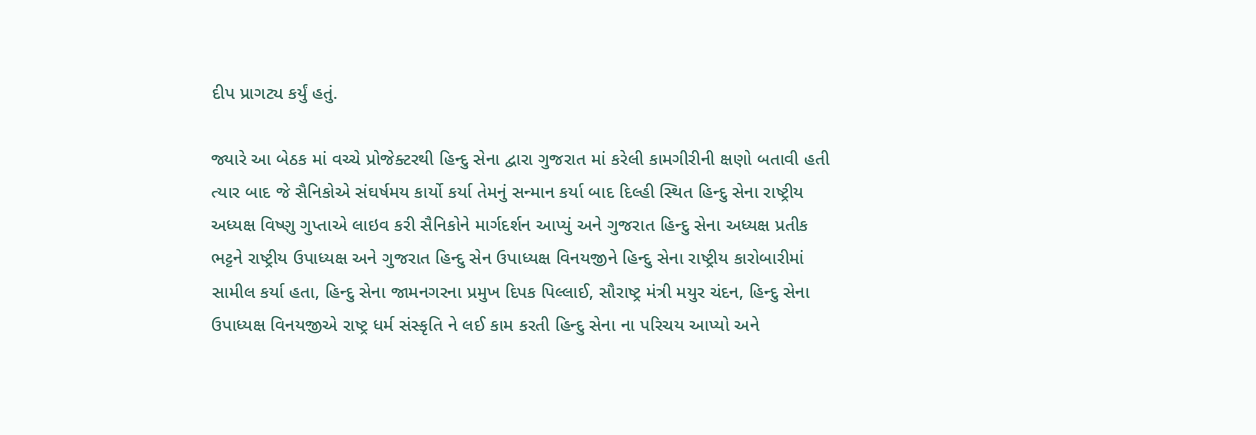દીપ પ્રાગટ્ય કર્યું હતું.

જ્યારે આ બેઠક માં વચ્ચે પ્રોજેક્ટરથી હિન્દુ સેના દ્વારા ગુજરાત માં કરેલી કામગીરીની ક્ષણો બતાવી હતી ત્યાર બાદ જે સૈનિકોએ સંઘર્ષમય કાર્યો કર્યા તેમનું સન્માન કર્યા બાદ દિલ્હી સ્થિત હિન્દુ સેના રાષ્ટ્રીય અધ્યક્ષ વિષ્ણુ ગુપ્તાએ લાઇવ કરી સૈનિકોને માર્ગદર્શન આપ્યું અને ગુજરાત હિન્દુ સેના અધ્યક્ષ પ્રતીક ભટ્ટને રાષ્ટ્રીય ઉપાધ્યક્ષ અને ગુજરાત હિન્દુ સેન ઉપાધ્યક્ષ વિનયજીને હિન્દુ સેના રાષ્ટ્રીય કારોબારીમાં સામીલ કર્યા હતા, હિન્દુ સેના જામનગરના પ્રમુખ દિપક પિલ્લાઈ, સૌરાષ્ટ્ર મંત્રી મયુર ચંદન, હિન્દુ સેના ઉપાધ્યક્ષ વિનયજીએ રાષ્ટ્ર ધર્મ સંસ્કૃતિ ને લઈ કામ કરતી હિન્દુ સેના ના પરિચય આપ્યો અને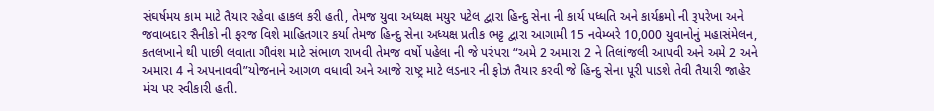સંઘર્ષમય કામ માટે તૈયાર રહેવા હાકલ કરી હતી, તેમજ યુવા અધ્યક્ષ મયુર પટેલ દ્વારા હિન્દુ સેના ની કાર્ય પધ્ધતિ અને કાર્યક્રમો ની રૂપરેખા અને જવાબદાર સૈનીકો ની ફરજ વિશે માહિતગાર કર્યા તેમજ હિન્દુ સેના અધ્યક્ષ પ્રતીક ભટ્ટ દ્વારા આગામી 15 નવેમ્બરે 10,000 યુવાનોનું મહાસંમેલન, કતલખાને થી પાછી લવાતા ગૌવંશ માટે સંભાળ રાખવી તેમજ વર્ષો પહેલા ની જે પરંપરા “અમે 2 અમારા 2 ને તિલાંજલી આપવી અને અમે 2 અને અમારા 4 ને અપનાવવી”યોજનાને આગળ વધાવી અને આજે રાષ્ટ્ર માટે લડનાર ની ફોઝ તૈયાર કરવી જે હિન્દુ સેના પૂરી પાડશે તેવી તૈયારી જાહેર મંચ પર સ્વીકારી હતી.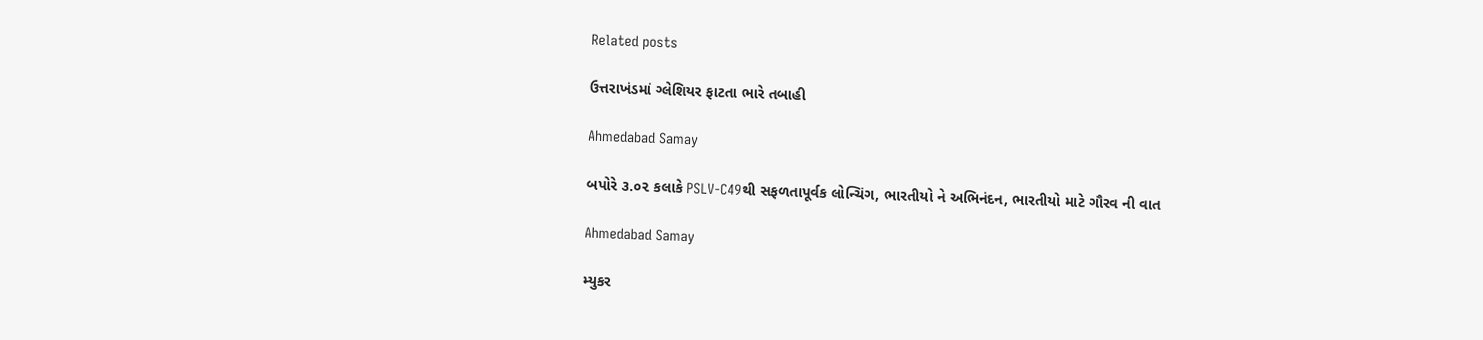Related posts

ઉત્તરાખંડમાં ગ્લેશિયર ફાટતા ભારે તબાહી

Ahmedabad Samay

બપોરે ૩.૦૨ કલાકે PSLV-C49થી સફળતાપૂર્વક લોન્ચિંગ, ભારતીયો ને અભિનંદન, ભારતીયો માટે ગૌરવ ની વાત

Ahmedabad Samay

મ્યુકર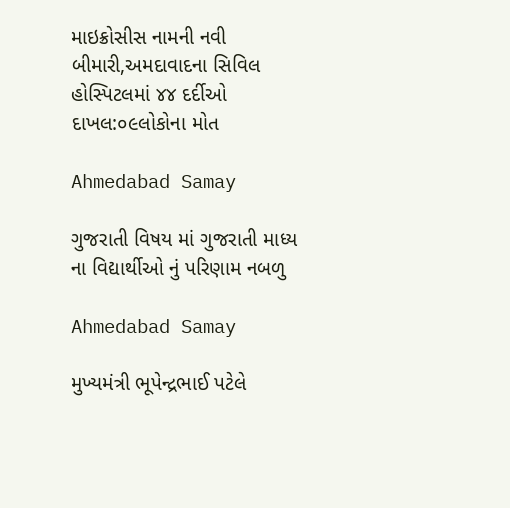માઇક્રોસીસ નામની નવી બીમારી,અમદાવાદના સિવિલ હોસ્પિટલમાં ૪૪ દર્દીઓ દાખલ:૦૯લોકોના મોત

Ahmedabad Samay

ગુજરાતી વિષય માં ગુજરાતી માધ્ય ના વિદ્યાર્થીઓ નું પરિણામ નબળુ

Ahmedabad Samay

મુખ્યમંત્રી ભૂપેન્દ્રભાઈ પટેલે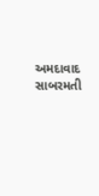અમદાવાદ સાબરમતી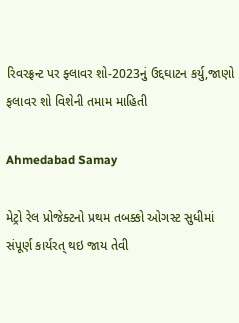રિવરફ્રન્ટ પર ફ્લાવર શો-2023નું ઉદ્દઘાટન કર્યુ,જાણો ફલાવર શો વિશેની તમામ માહિતી

Ahmedabad Samay

મેટ્રો રેલ પ્રોજેક્ટનો પ્રથમ તબક્કો ઓગસ્ટ સુધીમાં સંપૂર્ણ કાર્યરત્ થઇ જાય તેવી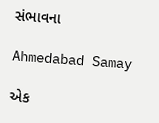સંભાવના

Ahmedabad Samay

એક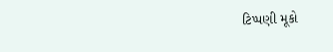ટિપ્પણી મૂકો